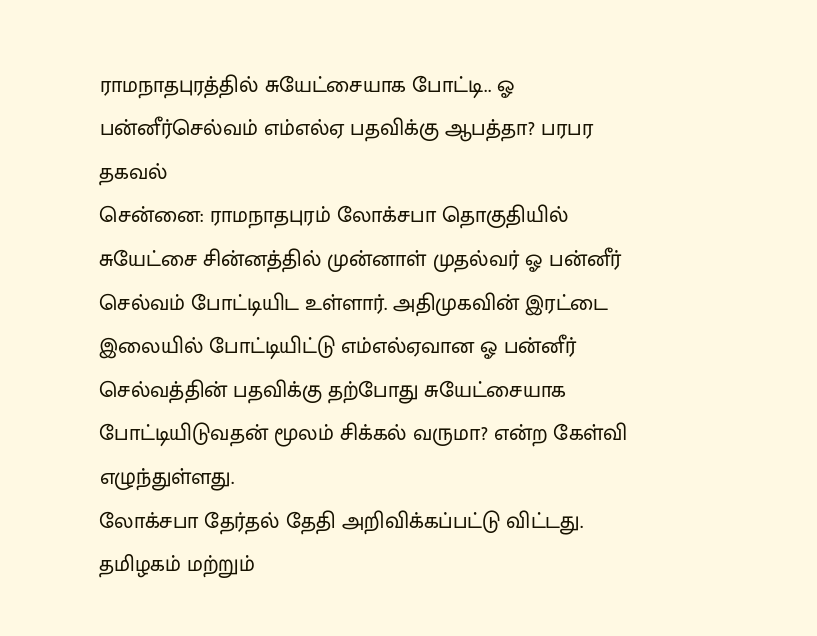ராமநாதபுரத்தில் சுயேட்சையாக போட்டி.. ஓ பன்னீர்செல்வம் எம்எல்ஏ பதவிக்கு ஆபத்தா? பரபர தகவல்
சென்னை: ராமநாதபுரம் லோக்சபா தொகுதியில் சுயேட்சை சின்னத்தில் முன்னாள் முதல்வர் ஓ பன்னீர் செல்வம் போட்டியிட உள்ளார். அதிமுகவின் இரட்டை இலையில் போட்டியிட்டு எம்எல்ஏவான ஓ பன்னீர் செல்வத்தின் பதவிக்கு தற்போது சுயேட்சையாக போட்டியிடுவதன் மூலம் சிக்கல் வருமா? என்ற கேள்வி எழுந்துள்ளது.
லோக்சபா தேர்தல் தேதி அறிவிக்கப்பட்டு விட்டது. தமிழகம் மற்றும்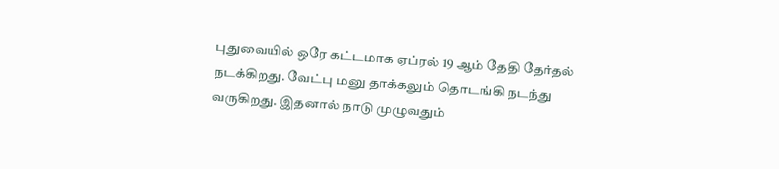புதுவையில் ஒரே கட்டமாக ஏப்ரல் 19 ஆம் தேதி தேர்தல் நடக்கிறது. வேட்பு மனு தாக்கலும் தொடங்கி நடந்து வருகிறது. இதனால் நாடு முழுவதும்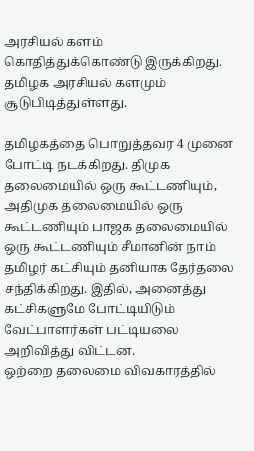அரசியல் களம் கொதித்துக்கொண்டு இருக்கிறது. தமிழக அரசியல் களமும் சூடுபிடித்துள்ளது.

தமிழகத்தை பொறுத்தவர 4 முனை போட்டி நடக்கிறது. திமுக தலைமையில் ஒரு கூட்டணியும், அதிமுக தலைமையில் ஒரு கூட்டணியும் பாஜக தலைமையில் ஒரு கூட்டணியும் சீமானின் நாம் தமிழர் கட்சியும் தனியாக தேர்தலை சந்திக்கிறது. இதில், அனைத்து கட்சிகளுமே போட்டியிடும் வேட்பாளர்கள் பட்டியலை அறிவித்து விட்டன.
ஒற்றை தலைமை விவகாரத்தில்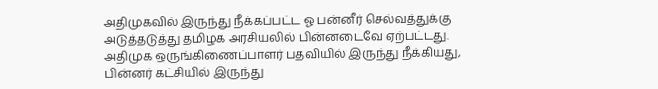அதிமுகவில் இருந்து நீக்கப்பட்ட ஓ பன்னீர் செல்வத்துக்கு அடுத்தடுத்து தமிழக அரசியலில் பின்னடைவே ஏற்பட்டது. அதிமுக ஒருங்கிணைப்பாளர் பதவியில் இருந்து நீக்கியது, பின்னர் கட்சியில் இருந்து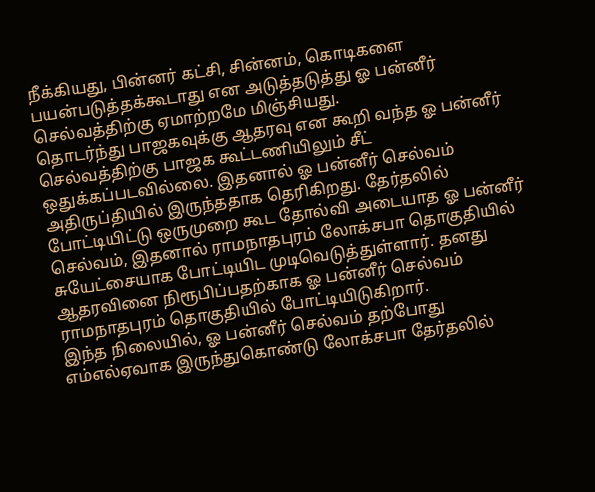நீக்கியது, பின்னர் கட்சி, சின்னம், கொடிகளை பயன்படுத்தக்கூடாது என அடுத்தடுத்து ஓ பன்னீர் செல்வத்திற்கு ஏமாற்றமே மிஞ்சியது.
தொடர்ந்து பாஜகவுக்கு ஆதரவு என கூறி வந்த ஓ பன்னீர் செல்வத்திற்கு பாஜக கூட்டணியிலும் சீட் ஒதுக்கப்படவில்லை. இதனால் ஓ பன்னீர் செல்வம் அதிருப்தியில் இருந்ததாக தெரிகிறது. தேர்தலில் போட்டியிட்டு ஒருமுறை கூட தோல்வி அடையாத ஓ பன்னீர் செல்வம், இதனால் ராமநாதபுரம் லோக்சபா தொகுதியில் சுயேட்சையாக போட்டியிட முடிவெடுத்துள்ளார். தனது ஆதரவினை நிரூபிப்பதற்காக ஓ பன்னீர் செல்வம் ராமநாதபுரம் தொகுதியில் போட்டியிடுகிறார்.
இந்த நிலையில், ஓ பன்னீர் செல்வம் தற்போது எம்எல்ஏவாக இருந்துகொண்டு லோக்சபா தேர்தலில்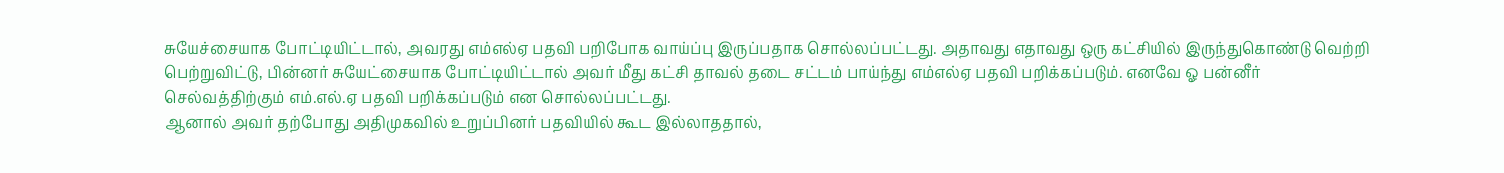சுயேச்சையாக போட்டியிட்டால், அவரது எம்எல்ஏ பதவி பறிபோக வாய்ப்பு இருப்பதாக சொல்லப்பட்டது. அதாவது எதாவது ஒரு கட்சியில் இருந்துகொண்டு வெற்றி பெற்றுவிட்டு, பின்னர் சுயேட்சையாக போட்டியிட்டால் அவர் மீது கட்சி தாவல் தடை சட்டம் பாய்ந்து எம்எல்ஏ பதவி பறிக்கப்படும். எனவே ஓ பன்னீர் செல்வத்திற்கும் எம்.எல்.ஏ பதவி பறிக்கப்படும் என சொல்லப்பட்டது.
ஆனால் அவர் தற்போது அதிமுகவில் உறுப்பினர் பதவியில் கூட இல்லாததால்,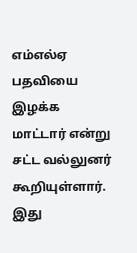எம்எல்ஏ பதவியை இழக்க மாட்டார் என்று சட்ட வல்லுனர் கூறியுள்ளார். இது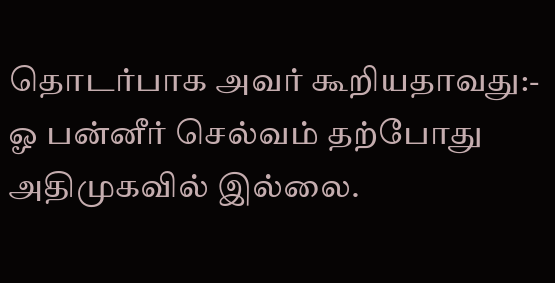தொடர்பாக அவர் கூறியதாவது:- ஓ பன்னீர் செல்வம் தற்போது அதிமுகவில் இல்லை.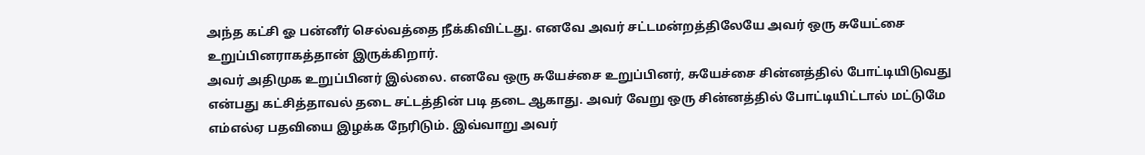அந்த கட்சி ஓ பன்னீர் செல்வத்தை நீக்கிவிட்டது. எனவே அவர் சட்டமன்றத்திலேயே அவர் ஒரு சுயேட்சை உறுப்பினராகத்தான் இருக்கிறார்.
அவர் அதிமுக உறுப்பினர் இல்லை. எனவே ஒரு சுயேச்சை உறுப்பினர், சுயேச்சை சின்னத்தில் போட்டியிடுவது என்பது கட்சித்தாவல் தடை சட்டத்தின் படி தடை ஆகாது. அவர் வேறு ஒரு சின்னத்தில் போட்டியிட்டால் மட்டுமே எம்எல்ஏ பதவியை இழக்க நேரிடும். இவ்வாறு அவர்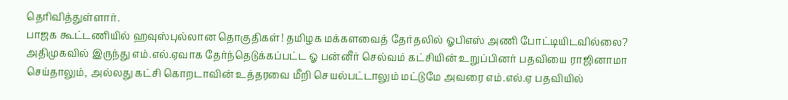தெரிவித்துள்ளார்.
பாஜக கூட்டணியில் ஹவுஸ்புல்லான தொகுதிகள்! தமிழக மக்களவைத் தேர்தலில் ஓபிஎஸ் அணி போட்டியிடவில்லை?
அதிமுகவில் இருந்து எம்.எல்.ஏவாக தேர்ந்தெடுக்கப்பட்ட ஓ பன்னீர் செல்வம் கட்சியின் உறுப்பினர் பதவியை ராஜினாமா செய்தாலும், அல்லது கட்சி கொறடாவின் உத்தரவை மீறி செயல்பட்டாலும் மட்டுமே அவரை எம்.எல்.ஏ பதவியில்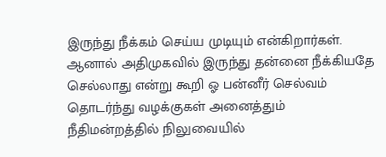இருந்து நீக்கம் செய்ய முடியும் என்கிறார்கள். ஆனால் அதிமுகவில் இருந்து தன்னை நீக்கியதே செல்லாது என்று கூறி ஓ பன்னீர் செல்வம் தொடர்ந்து வழக்குகள் அனைத்தும் நீதிமன்றத்தில் நிலுவையில்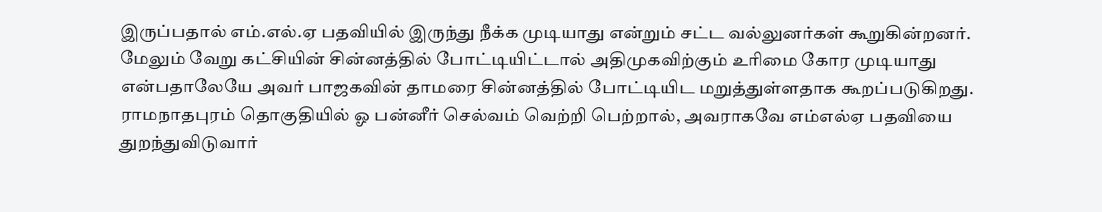இருப்பதால் எம்.எல்.ஏ பதவியில் இருந்து நீக்க முடியாது என்றும் சட்ட வல்லுனர்கள் கூறுகின்றனர்.
மேலும் வேறு கட்சியின் சின்னத்தில் போட்டியிட்டால் அதிமுகவிற்கும் உரிமை கோர முடியாது என்பதாலேயே அவர் பாஜகவின் தாமரை சின்னத்தில் போட்டியிட மறுத்துள்ளதாக கூறப்படுகிறது. ராமநாதபுரம் தொகுதியில் ஓ பன்னீர் செல்வம் வெற்றி பெற்றால், அவராகவே எம்எல்ஏ பதவியை துறந்துவிடுவார்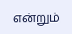என்றும்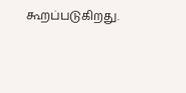கூறப்படுகிறது.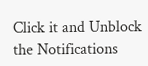Click it and Unblock the Notifications